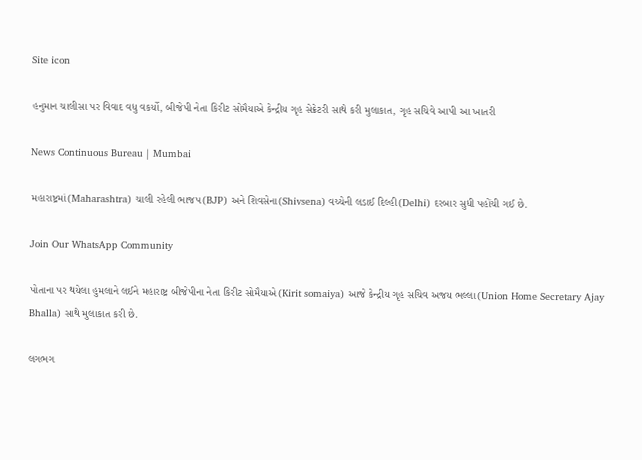Site icon

હનુમાન ચાલીસા પર વિવાદ વધુ વકર્યો, બીજેપી નેતા કિરીટ સોમૈયાએ કેન્દ્રીય ગૃહ સેક્રેટરી સાથે કરી મુલાકાત, ગૃહ સચિવે આપી આ ખાતરી

News Continuous Bureau | Mumbai

મહારાષ્ટ્રમાં(Maharashtra) ચાલી રહેલી ભાજપ(BJP) અને શિવસેના(Shivsena) વચ્ચેની લડાઈ દિલ્હી(Delhi) દરબાર સુધી પહોંચી ગઈ છે.

Join Our WhatsApp Community

પોતાના પર થયેલા હુમલાને લઈને મહારાષ્ટ્ર બીજેપીના નેતા કિરીટ સોમૈયાએ(Kirit somaiya) આજે કેન્દ્રીય ગૃહ સચિવ અજય ભલ્લા(Union Home Secretary Ajay Bhalla) સાથે મુલાકાત કરી છે.

લગભગ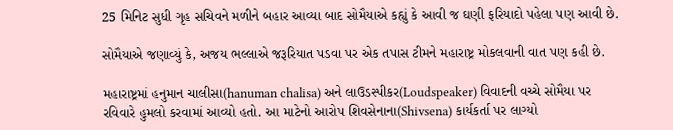25 મિનિટ સુધી ગૃહ સચિવને મળીને બહાર આવ્યા બાદ સોમૈયાએ કહ્યું કે આવી જ ઘણી ફરિયાદો પહેલા પણ આવી છે.

સોમૈયાએ જણાવ્યું કે, અજય ભલ્લાએ જરૂરિયાત પડવા પર એક તપાસ ટીમને મહારાષ્ટ્ર મોકલવાની વાત પણ કહી છે.

મહારાષ્ટ્રમાં હનુમાન ચાલીસા(hanuman chalisa) અને લાઉડસ્પીકર(Loudspeaker) વિવાદની વચ્ચે સોમૈયા પર રવિવારે હુમલો કરવામાં આવ્યો હતો. આ માટેનો આરોપ શિવસેનાના(Shivsena) કાર્યકર્તા પર લાગ્યો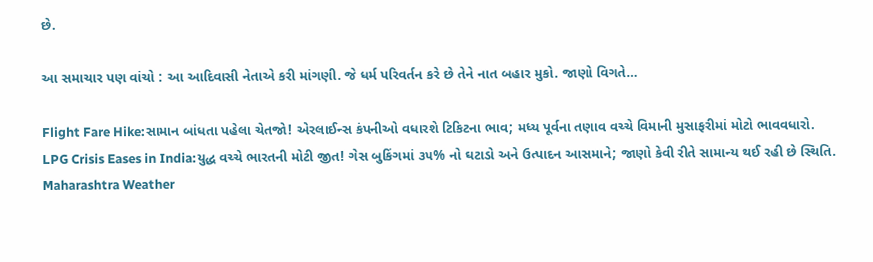છે.

આ સમાચાર પણ વાંચો : આ આદિવાસી નેતાએ કરી માંગણી. જે ધર્મ પરિવર્તન કરે છે તેને નાત બહાર મુકો. જાણો વિગતે…

Flight Fare Hike:સામાન બાંધતા પહેલા ચેતજો! એરલાઈન્સ કંપનીઓ વધારશે ટિકિટના ભાવ; મધ્ય પૂર્વના તણાવ વચ્ચે વિમાની મુસાફરીમાં મોટો ભાવવધારો.
LPG Crisis Eases in India:યુદ્ધ વચ્ચે ભારતની મોટી જીત! ગેસ બુકિંગમાં ૩૫% નો ઘટાડો અને ઉત્પાદન આસમાને; જાણો કેવી રીતે સામાન્ય થઈ રહી છે સ્થિતિ.
Maharashtra Weather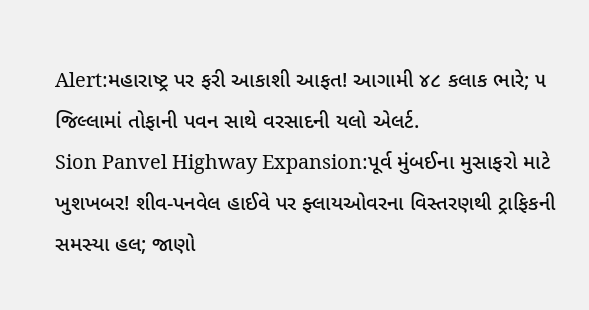Alert:મહારાષ્ટ્ર પર ફરી આકાશી આફત! આગામી ૪૮ કલાક ભારે; ૫ જિલ્લામાં તોફાની પવન સાથે વરસાદની યલો એલર્ટ.
Sion Panvel Highway Expansion:પૂર્વ મુંબઈના મુસાફરો માટે ખુશખબર! શીવ-પનવેલ હાઈવે પર ફ્લાયઓવરના વિસ્તરણથી ટ્રાફિકની સમસ્યા હલ; જાણો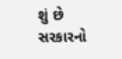શું છે સરકારનો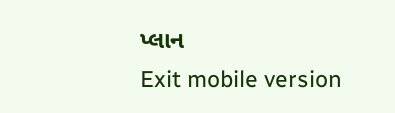પ્લાન
Exit mobile version